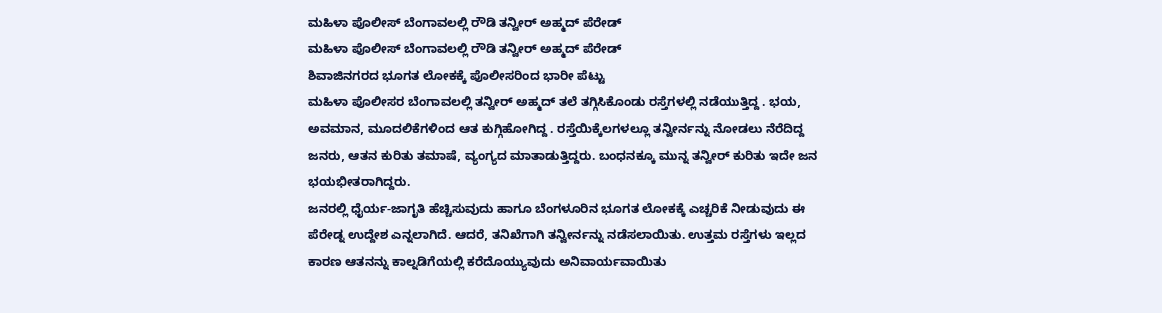ಮಹಿಳಾ ಪೊಲೀಸ್ ಬೆಂಗಾವಲಲ್ಲಿ ರೌಡಿ ತನ್ವೀರ್ ಅಹ್ಮದ್ ಪೆರೇಡ್
ಮಹಿಳಾ ಪೊಲೀಸ್ ಬೆಂಗಾವಲಲ್ಲಿ ರೌಡಿ ತನ್ವೀರ್ ಅಹ್ಮದ್ ಪೆರೇಡ್
ಶಿವಾಜಿನಗರದ ಭೂಗತ ಲೋಕಕ್ಕೆ ಪೊಲೀಸರಿಂದ ಭಾರೀ ಪೆಟ್ಟು
ಮಹಿಳಾ ಪೊಲೀಸರ ಬೆಂಗಾವಲಲ್ಲಿ ತನ್ವೀರ್ ಅಹ್ಮದ್ ತಲೆ ತಗ್ಗಿಸಿಕೊಂಡು ರಸ್ತೆಗಳಲ್ಲಿ ನಡೆಯುತ್ತಿದ್ದ . ಭಯ, ಅವಮಾನ, ಮೂದಲಿಕೆಗಳಿಂದ ಆತ ಕುಗ್ಗಿಹೋಗಿದ್ದ . ರಸ್ತೆಯಿಕ್ಕೆಲಗಳಲ್ಲೂ ತನ್ವೀರ್ನನ್ನು ನೋಡಲು ನೆರೆದಿದ್ದ ಜನರು, ಆತನ ಕುರಿತು ತಮಾಷೆ, ವ್ಯಂಗ್ಯದ ಮಾತಾಡುತ್ತಿದ್ದರು. ಬಂಧನಕ್ಕೂ ಮುನ್ನ ತನ್ವೀರ್ ಕುರಿತು ಇದೇ ಜನ ಭಯಭೀತರಾಗಿದ್ದರು.
ಜನರಲ್ಲಿ ಧೈರ್ಯ-ಜಾಗೃತಿ ಹೆಚ್ಚಿಸುವುದು ಹಾಗೂ ಬೆಂಗಳೂರಿನ ಭೂಗತ ಲೋಕಕ್ಕೆ ಎಚ್ಚರಿಕೆ ನೀಡುವುದು ಈ ಪೆರೇಡ್ನ ಉದ್ದೇಶ ಎನ್ನಲಾಗಿದೆ. ಆದರೆ, ತನಿಖೆಗಾಗಿ ತನ್ವೀರ್ನನ್ನು ನಡೆಸಲಾಯಿತು. ಉತ್ತಮ ರಸ್ತೆಗಳು ಇಲ್ಲದ ಕಾರಣ ಆತನನ್ನು ಕಾಲ್ನಡಿಗೆಯಲ್ಲಿ ಕರೆದೊಯ್ಯುವುದು ಅನಿವಾರ್ಯವಾಯಿತು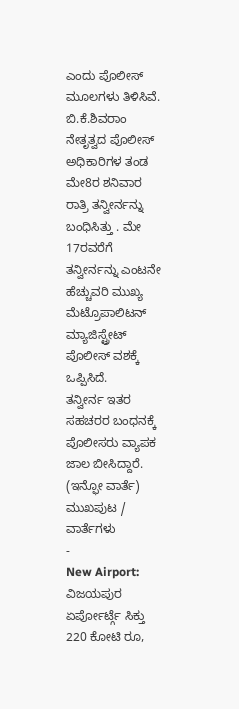ಎಂದು ಪೊಲೀಸ್ ಮೂಲಗಳು ತಿಳಿಸಿವೆ.
ಬಿ.ಕೆ.ಶಿವರಾಂ ನೇತೃತ್ವದ ಪೊಲೀಸ್ ಅಧಿಕಾರಿಗಳ ತಂಡ ಮೇ8ರ ಶನಿವಾರ ರಾತ್ರಿ ತನ್ವೀರ್ನನ್ನು ಬಂಧಿಸಿತ್ತು . ಮೇ 17ರವರೆಗೆ ತನ್ವೀರ್ನನ್ನು ಎಂಟನೇ ಹೆಚ್ಚುವರಿ ಮುಖ್ಯ ಮೆಟ್ರೊಪಾಲಿಟನ್ ಮ್ಯಾಜಿಸ್ಟ್ರೇಟ್ ಪೊಲೀಸ್ ವಶಕ್ಕೆ ಒಪ್ಪಿಸಿದೆ.
ತನ್ವೀರ್ನ ಇತರ ಸಹಚರರ ಬಂಧನಕ್ಕೆ ಪೊಲೀಸರು ವ್ಯಾಪಕ ಜಾಲ ಬೀಸಿದ್ದಾರೆ.
(ಇನ್ಫೋ ವಾರ್ತೆ)
ಮುಖಪುಟ / ವಾರ್ತೆಗಳು
-
New Airport: ವಿಜಯಪುರ ಏರ್ಪೋರ್ಟ್ಗೆ ಸಿಕ್ತು 220 ಕೋಟಿ ರೂ,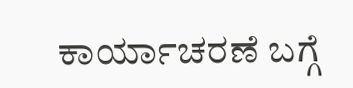ಕಾರ್ಯಾಚರಣೆ ಬಗ್ಗೆ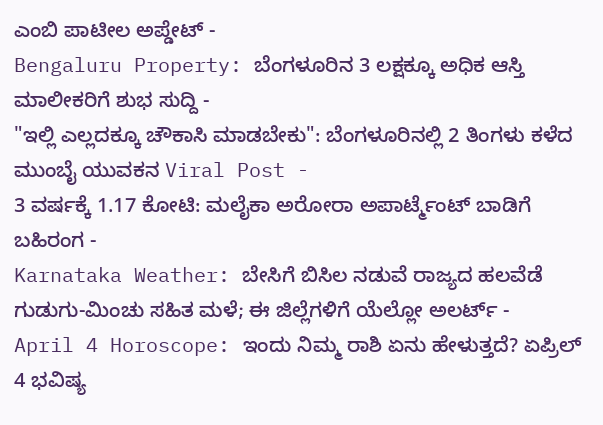ಎಂಬಿ ಪಾಟೀಲ ಅಪ್ಡೇಟ್ -
Bengaluru Property: ಬೆಂಗಳೂರಿನ 3 ಲಕ್ಷಕ್ಕೂ ಅಧಿಕ ಆಸ್ತಿ ಮಾಲೀಕರಿಗೆ ಶುಭ ಸುದ್ದಿ -
"ಇಲ್ಲಿ ಎಲ್ಲದಕ್ಕೂ ಚೌಕಾಸಿ ಮಾಡಬೇಕು": ಬೆಂಗಳೂರಿನಲ್ಲಿ 2 ತಿಂಗಳು ಕಳೆದ ಮುಂಬೈ ಯುವಕನ Viral Post -
3 ವರ್ಷಕ್ಕೆ 1.17 ಕೋಟಿ: ಮಲೈಕಾ ಅರೋರಾ ಅಪಾರ್ಟ್ಮೆಂಟ್ ಬಾಡಿಗೆ ಬಹಿರಂಗ -
Karnataka Weather: ಬೇಸಿಗೆ ಬಿಸಿಲ ನಡುವೆ ರಾಜ್ಯದ ಹಲವೆಡೆ ಗುಡುಗು-ಮಿಂಚು ಸಹಿತ ಮಳೆ; ಈ ಜಿಲ್ಲೆಗಳಿಗೆ ಯೆಲ್ಲೋ ಅಲರ್ಟ್ -
April 4 Horoscope: ಇಂದು ನಿಮ್ಮ ರಾಶಿ ಏನು ಹೇಳುತ್ತದೆ? ಏಪ್ರಿಲ್ 4 ಭವಿಷ್ಯ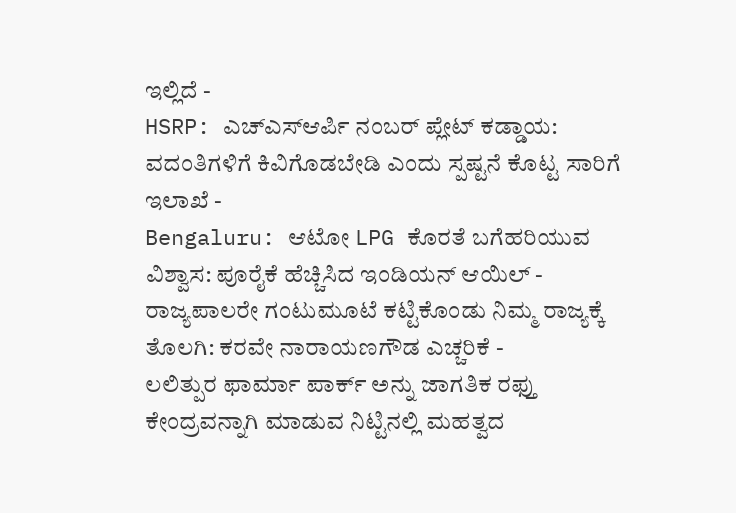ಇಲ್ಲಿದೆ -
HSRP: ಎಚ್ಎಸ್ಆರ್ಪಿ ನಂಬರ್ ಪ್ಲೇಟ್ ಕಡ್ಡಾಯ: ವದಂತಿಗಳಿಗೆ ಕಿವಿಗೊಡಬೇಡಿ ಎಂದು ಸ್ಪಷ್ಟನೆ ಕೊಟ್ಟ ಸಾರಿಗೆ ಇಲಾಖೆ -
Bengaluru: ಆಟೋ LPG ಕೊರತೆ ಬಗೆಹರಿಯುವ ವಿಶ್ವಾಸ: ಪೂರೈಕೆ ಹೆಚ್ಚಿಸಿದ ಇಂಡಿಯನ್ ಆಯಿಲ್ -
ರಾಜ್ಯಪಾಲರೇ ಗಂಟುಮೂಟೆ ಕಟ್ಟಿಕೊಂಡು ನಿಮ್ಮ ರಾಜ್ಯಕ್ಕೆ ತೊಲಗಿ: ಕರವೇ ನಾರಾಯಣಗೌಡ ಎಚ್ಚರಿಕೆ -
ಲಲಿತ್ಪುರ ಫಾರ್ಮಾ ಪಾರ್ಕ್ ಅನ್ನು ಜಾಗತಿಕ ರಫ್ತು ಕೇಂದ್ರವನ್ನಾಗಿ ಮಾಡುವ ನಿಟ್ಟಿನಲ್ಲಿ ಮಹತ್ವದ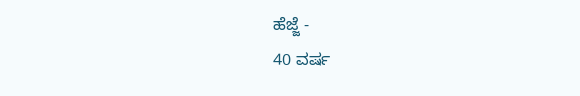ಹೆಜ್ಜೆ -
40 ವರ್ಷ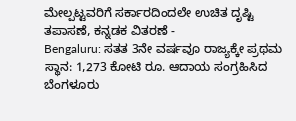ಮೇಲ್ಪಟ್ಟವರಿಗೆ ಸರ್ಕಾರದಿಂದಲೇ ಉಚಿತ ದೃಷ್ಟಿ ತಪಾಸಣೆ, ಕನ್ನಡಕ ವಿತರಣೆ -
Bengaluru: ಸತತ 3ನೇ ವರ್ಷವೂ ರಾಜ್ಯಕ್ಕೇ ಪ್ರಥಮ ಸ್ಥಾನ: 1,273 ಕೋಟಿ ರೂ. ಆದಾಯ ಸಂಗ್ರಹಿಸಿದ ಬೆಂಗಳೂರು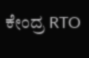ಕೇಂದ್ರ RTO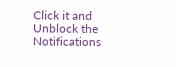Click it and Unblock the Notifications